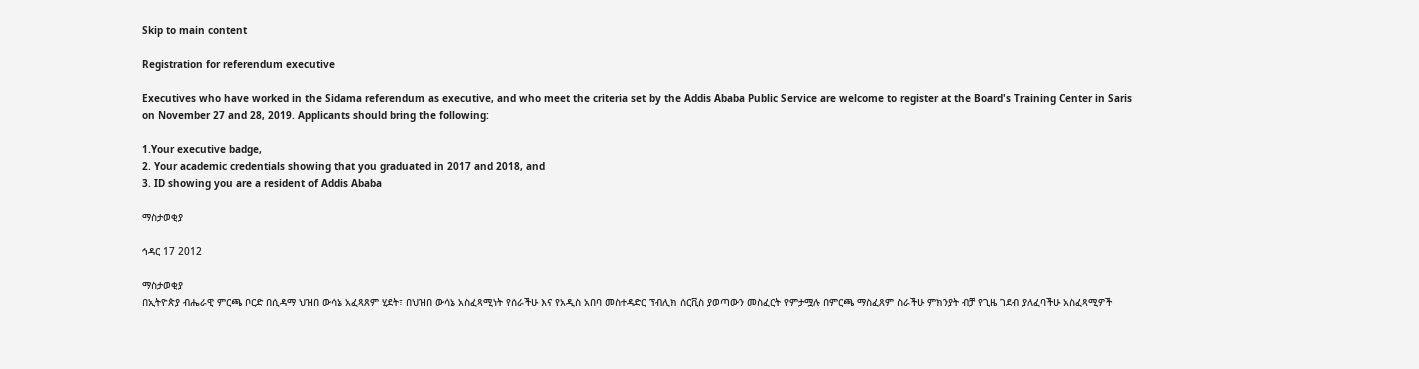Skip to main content

Registration for referendum executive

Executives who have worked in the Sidama referendum as executive, and who meet the criteria set by the Addis Ababa Public Service are welcome to register at the Board's Training Center in Saris on November 27 and 28, 2019. Applicants should bring the following:

1.Your executive badge,
2. Your academic credentials showing that you graduated in 2017 and 2018, and
3. ID showing you are a resident of Addis Ababa

ማስታወቂያ

ኅዳር 17 2012

ማስታወቂያ
በኢትዮጵያ ብሔራዊ ምርጫ ቦርድ በሲዳማ ህዝበ ውሳኔ አፈጻጸም ሂደት፣ በህዝበ ውሳኔ አስፈጻሚነት የሰራችሁ እና የአዲስ አበባ መስተዳድር ፕብሊክ ሰርቪስ ያወጣውን መስፈርት የምታሟሉ በምርጫ ማስፈጸም ስራችሁ ምክንያት ብቻ የጊዜ ገደብ ያለፈባችሁ አስፈጻሚዎች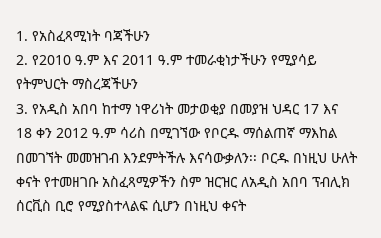1. የአስፈጻሚነት ባጃችሁን
2. የ2010 ዓ.ም እና 2011 ዓ.ም ተመራቂነታችሁን የሚያሳይ የትምህርት ማስረጃችሁን
3. የአዲስ አበባ ከተማ ነዋሪነት መታወቂያ በመያዝ ህዳር 17 እና 18 ቀን 2012 ዓ.ም ሳሪስ በሚገኘው የቦርዱ ማሰልጠኛ ማእከል በመገኘት መመዝገብ እንደምትችሉ እናሳውቃለን፡፡ ቦርዱ በነዚህ ሁለት ቀናት የተመዘገቡ አስፈጻሚዎችን ስም ዝርዝር ለአዲስ አበባ ፕብሊክ ሰርቪስ ቢሮ የሚያስተላልፍ ሲሆን በነዚህ ቀናት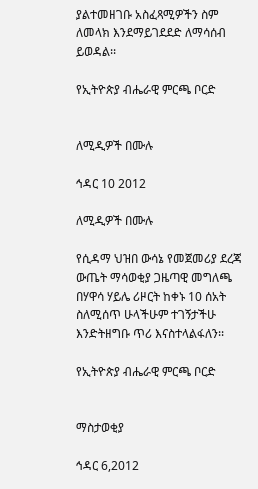ያልተመዘገቡ አስፈጻሚዎችን ስም ለመላክ እንደማይገደደድ ለማሳሰብ ይወዳል፡፡

የኢትዮጵያ ብሔራዊ ምርጫ ቦርድ


ለሚዲዎች በሙሉ

ኅዳር 10 2012

ለሚዲዎች በሙሉ

የሲዳማ ህዝበ ውሳኔ የመጀመሪያ ደረጃ ውጤት ማሳወቂያ ጋዜጣዊ መግለጫ በሃዋሳ ሃይሌ ሪዞርት ከቀኑ 10 ሰአት ስለሚሰጥ ሁላችሁም ተገኝታችሁ እንድትዘግቡ ጥሪ እናስተላልፋለን፡፡

የኢትዮጵያ ብሔራዊ ምርጫ ቦርድ


ማስታወቂያ

ኅዳር 6,2012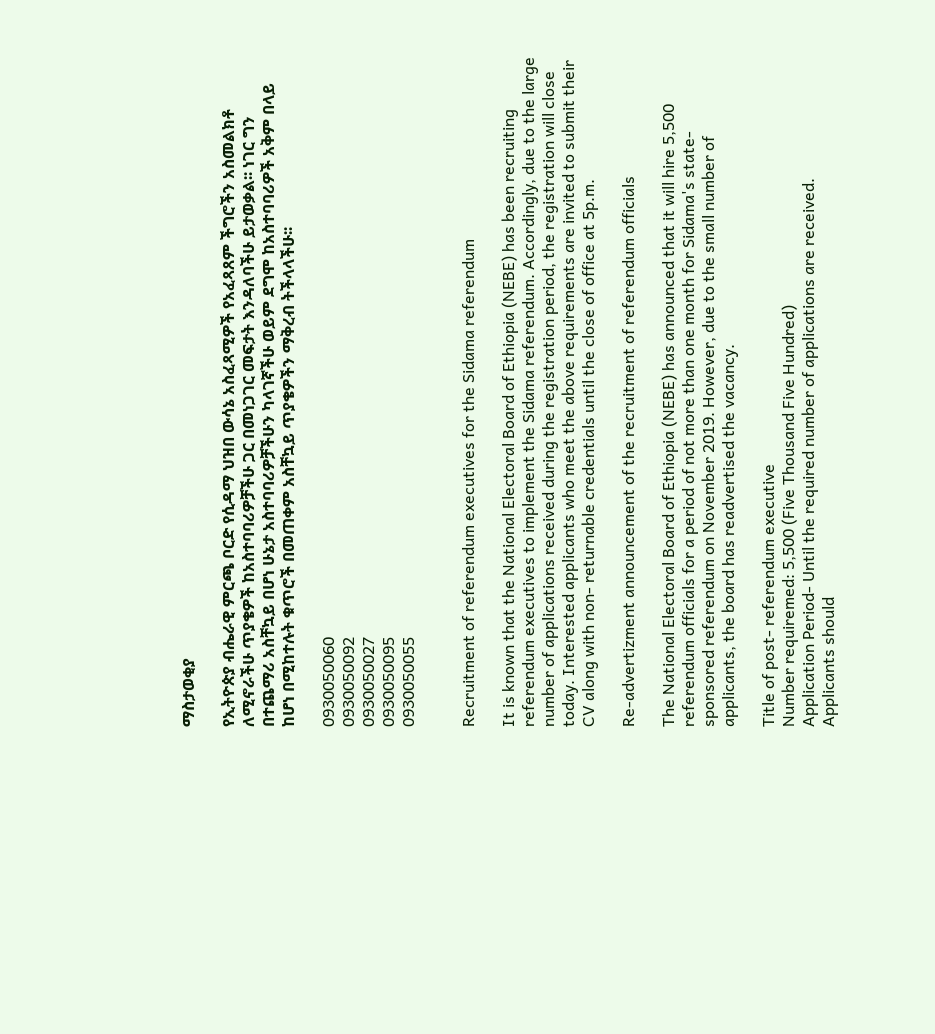ማስታወቂያ

የኢትዮጵያ ብሔራዊ ምርጫ ቦርድ የሲዳማ ህዝበ ውሳኔ አስፈጻሚዎች የአፈጻጸም ችግሮችን አስመልክቶ ለሚኖራችሁ ጥያቄዎች ከአስተባባሪዎቻችሁ ጋር በመነጋገር መፍታት እንዳለባችሁ ይታወቃል፡፡ ነገር ግን በተጨማሪ አስቸኳይ በሆነ ሁኔታ አስተባባሪዎቻችሁን ካላገኛችሁ ወይም ደግሞ ከአስተባባሪዎች አቅም በላይ ከሆነ በሚከተሉት ቁጥሮች በመጠቀም አስቸኳይ ጥያቄዎችን ማቅረብ ትችላላችሁ፡፡

0930050060
0930050092
0930050027
0930050095
0930050055


Recruitment of referendum executives for the Sidama referendum

It is known that the National Electoral Board of Ethiopia (NEBE) has been recruiting referendum executives to implement the Sidama referendum. Accordingly, due to the large number of applications received during the registration period, the registration will close today. Interested applicants who meet the above requirements are invited to submit their CV along with non- returnable credentials until the close of office at 5p.m.

Re-advertizment announcement of the recruitment of referendum officials

The National Electoral Board of Ethiopia (NEBE) has announced that it will hire 5,500 referendum officials for a period of not more than one month for Sidama's state-sponsored referendum on November 2019. However, due to the small number of applicants, the board has readvertised the vacancy.

Title of post- referendum executive
Number requiremed: 5,500 (Five Thousand Five Hundred)
Application Period- Until the required number of applications are received.
Applicants should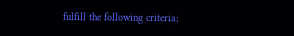fulfill the following criteria;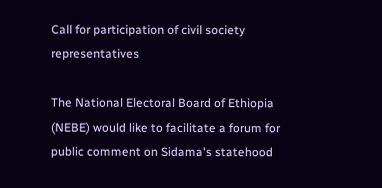Call for participation of civil society representatives

The National Electoral Board of Ethiopia (NEBE) would like to facilitate a forum for public comment on Sidama's statehood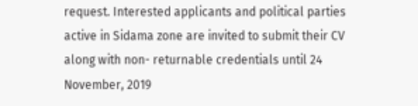request. Interested applicants and political parties active in Sidama zone are invited to submit their CV along with non- returnable credentials until 24 November, 2019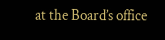at the Board’s office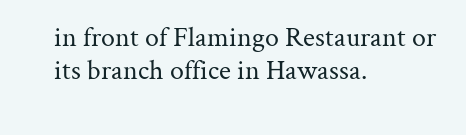in front of Flamingo Restaurant or its branch office in Hawassa.